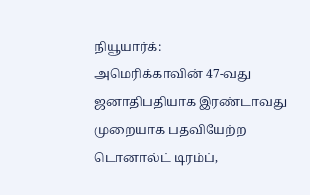நியூயார்க்:
அமெரிக்காவின் 47-வது ஜனாதிபதியாக இரண்டாவது முறையாக பதவியேற்ற டொனால்ட் டிரம்ப்,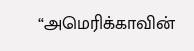“அமெரிக்காவின்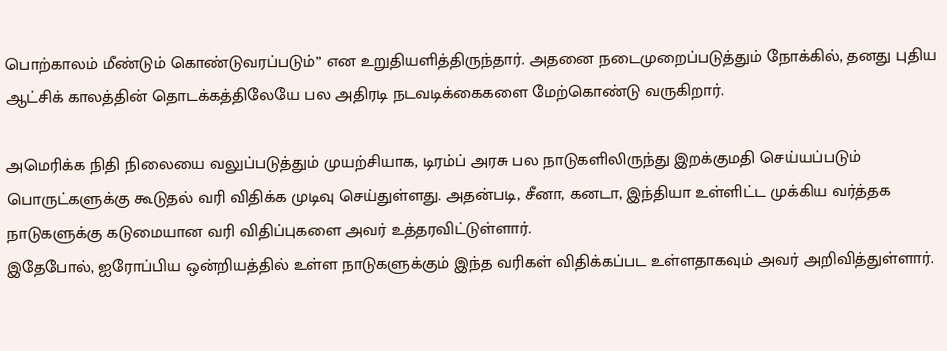பொற்காலம் மீண்டும் கொண்டுவரப்படும்” என உறுதியளித்திருந்தார். அதனை நடைமுறைப்படுத்தும் நோக்கில், தனது புதிய ஆட்சிக் காலத்தின் தொடக்கத்திலேயே பல அதிரடி நடவடிக்கைகளை மேற்கொண்டு வருகிறார்.

அமெரிக்க நிதி நிலையை வலுப்படுத்தும் முயற்சியாக, டிரம்ப் அரசு பல நாடுகளிலிருந்து இறக்குமதி செய்யப்படும் பொருட்களுக்கு கூடுதல் வரி விதிக்க முடிவு செய்துள்ளது. அதன்படி, சீனா, கனடா, இந்தியா உள்ளிட்ட முக்கிய வர்த்தக நாடுகளுக்கு கடுமையான வரி விதிப்புகளை அவர் உத்தரவிட்டுள்ளார்.
இதேபோல், ஐரோப்பிய ஒன்றியத்தில் உள்ள நாடுகளுக்கும் இந்த வரிகள் விதிக்கப்பட உள்ளதாகவும் அவர் அறிவித்துள்ளார்.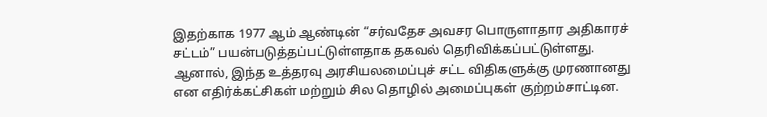இதற்காக 1977 ஆம் ஆண்டின் “சர்வதேச அவசர பொருளாதார அதிகாரச் சட்டம்” பயன்படுத்தப்பட்டுள்ளதாக தகவல் தெரிவிக்கப்பட்டுள்ளது.
ஆனால், இந்த உத்தரவு அரசியலமைப்புச் சட்ட விதிகளுக்கு முரணானது என எதிர்க்கட்சிகள் மற்றும் சில தொழில் அமைப்புகள் குற்றம்சாட்டின.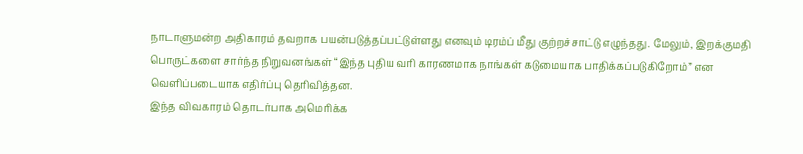நாடாளுமன்ற அதிகாரம் தவறாக பயன்படுத்தப்பட்டுள்ளது எனவும் டிரம்ப் மீது குற்றச்சாட்டு எழுந்தது. மேலும், இறக்குமதி பொருட்களை சார்ந்த நிறுவனங்கள் “இந்த புதிய வரி காரணமாக நாங்கள் கடுமையாக பாதிக்கப்படுகிறோம்” என வெளிப்படையாக எதிர்ப்பு தெரிவித்தன.
இந்த விவகாரம் தொடர்பாக அமெரிக்க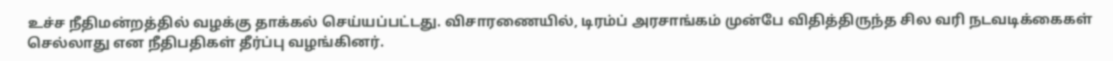உச்ச நீதிமன்றத்தில் வழக்கு தாக்கல் செய்யப்பட்டது. விசாரணையில், டிரம்ப் அரசாங்கம் முன்பே விதித்திருந்த சில வரி நடவடிக்கைகள் செல்லாது என நீதிபதிகள் தீர்ப்பு வழங்கினர்.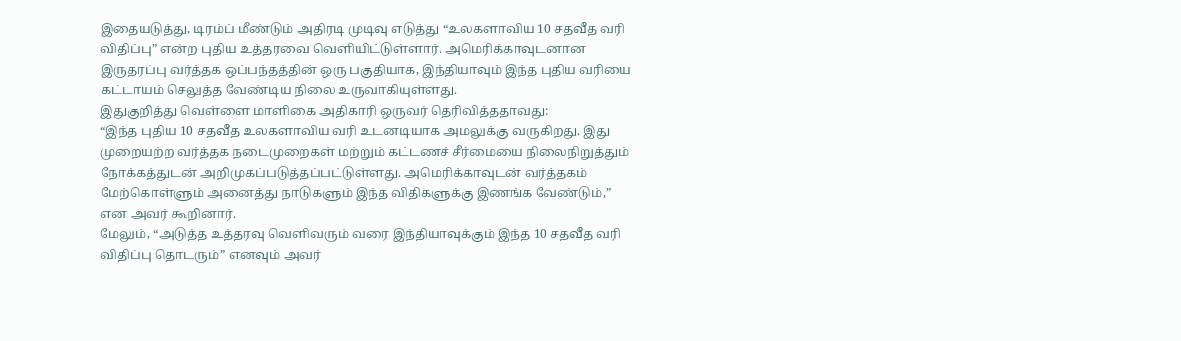இதையடுத்து, டிரம்ப் மீண்டும் அதிரடி முடிவு எடுத்து “உலகளாவிய 10 சதவீத வரி விதிப்பு” என்ற புதிய உத்தரவை வெளியிட்டுள்ளார். அமெரிக்காவுடனான இருதரப்பு வர்த்தக ஒப்பந்தத்தின் ஒரு பகுதியாக, இந்தியாவும் இந்த புதிய வரியை கட்டாயம் செலுத்த வேண்டிய நிலை உருவாகியுள்ளது.
இதுகுறித்து வெள்ளை மாளிகை அதிகாரி ஒருவர் தெரிவித்ததாவது:
“இந்த புதிய 10 சதவீத உலகளாவிய வரி உடனடியாக அமலுக்கு வருகிறது. இது முறையற்ற வர்த்தக நடைமுறைகள் மற்றும் கட்டணச் சீர்மையை நிலைநிறுத்தும் நோக்கத்துடன் அறிமுகப்படுத்தப்பட்டுள்ளது. அமெரிக்காவுடன் வர்த்தகம் மேற்கொள்ளும் அனைத்து நாடுகளும் இந்த விதிகளுக்கு இணங்க வேண்டும்,” என அவர் கூறினார்.
மேலும், “அடுத்த உத்தரவு வெளிவரும் வரை இந்தியாவுக்கும் இந்த 10 சதவீத வரி விதிப்பு தொடரும்” எனவும் அவர்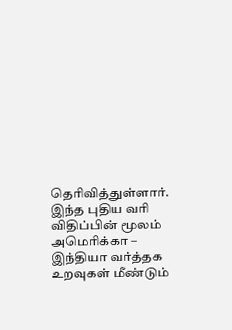தெரிவித்துள்ளார்.
இந்த புதிய வரி விதிப்பின் மூலம் அமெரிக்கா – இந்தியா வர்த்தக உறவுகள் மீண்டும்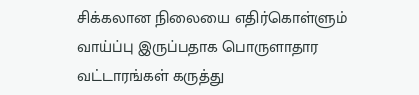சிக்கலான நிலையை எதிர்கொள்ளும் வாய்ப்பு இருப்பதாக பொருளாதார வட்டாரங்கள் கருத்து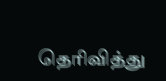தெரிவித்து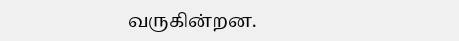வருகின்றன.